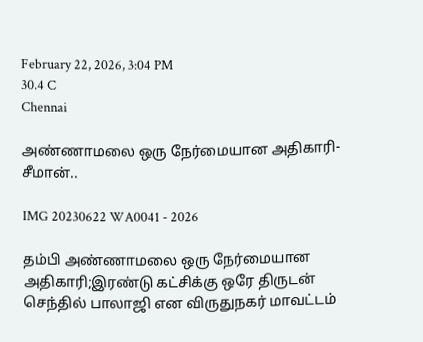February 22, 2026, 3:04 PM
30.4 C
Chennai

அண்ணாமலை ஒரு நேர்மையான அதிகாரி-சீமான்..

IMG 20230622 WA0041 - 2026

தம்பி அண்ணாமலை ஒரு நேர்மையான அதிகாரி;இரண்டு கட்சிக்கு ஒரே திருடன் செந்தில் பாலாஜி என விருதுநகர் மாவட்டம்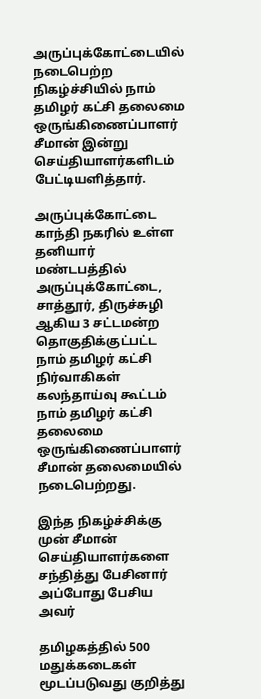அருப்புக்கோட்டையில் நடைபெற்ற நிகழ்ச்சியில் நாம் தமிழர் கட்சி தலைமை ஒருங்கிணைப்பாளர் சீமான் இன்று செய்தியாளர்களிடம் பேட்டியளித்தார்.

அருப்புக்கோட்டை காந்தி நகரில் உள்ள தனியார் மண்டபத்தில் அருப்புக்கோட்டை, சாத்தூர், திருச்சுழி ஆகிய 3 சட்டமன்ற தொகுதிக்குட்பட்ட நாம் தமிழர் கட்சி நிர்வாகிகள் கலந்தாய்வு கூட்டம் நாம் தமிழர் கட்சி தலைமை ஒருங்கிணைப்பாளர் சீமான் தலைமையில் நடைபெற்றது.

இந்த நிகழ்ச்சிக்கு முன் சீமான் செய்தியாளர்களை சந்தித்து பேசினார் அப்போது பேசிய அவர்

தமிழகத்தில் 500 மதுக்கடைகள் மூடப்படுவது குறித்து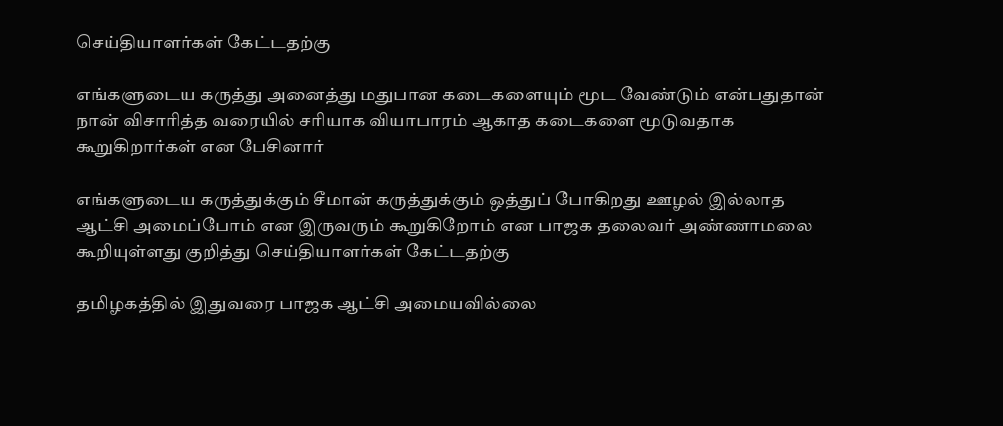செய்தியாளர்கள் கேட்டதற்கு

எங்களுடைய கருத்து அனைத்து மதுபான கடைகளையும் மூட வேண்டும் என்பதுதான் நான் விசாரித்த வரையில் சரியாக வியாபாரம் ஆகாத கடைகளை மூடுவதாக கூறுகிறார்கள் என பேசினார்

எங்களுடைய கருத்துக்கும் சீமான் கருத்துக்கும் ஒத்துப் போகிறது ஊழல் இல்லாத ஆட்சி அமைப்போம் என இருவரும் கூறுகிறோம் என பாஜக தலைவர் அண்ணாமலை கூறியுள்ளது குறித்து செய்தியாளர்கள் கேட்டதற்கு

தமிழகத்தில் இதுவரை பாஜக ஆட்சி அமையவில்லை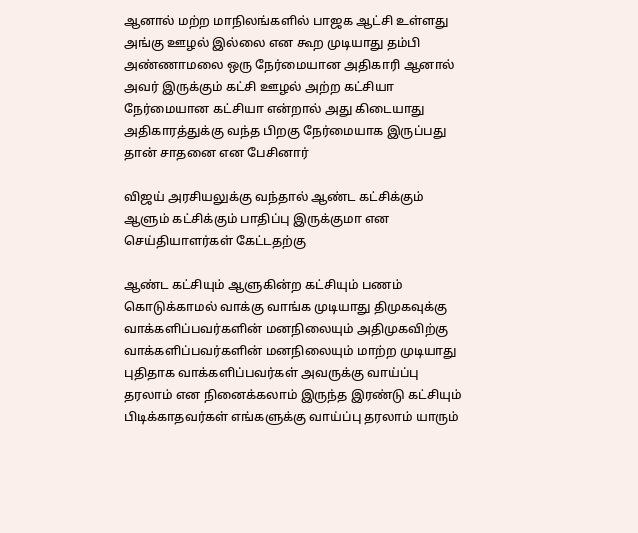ஆனால் மற்ற மாநிலங்களில் பாஜக ஆட்சி உள்ளது அங்கு ஊழல் இல்லை என கூற முடியாது தம்பி அண்ணாமலை ஒரு நேர்மையான அதிகாரி ஆனால் அவர் இருக்கும் கட்சி ஊழல் அற்ற கட்சியா நேர்மையான கட்சியா என்றால் அது கிடையாது அதிகாரத்துக்கு வந்த பிறகு நேர்மையாக இருப்பது தான் சாதனை என பேசினார்

விஜய் அரசியலுக்கு வந்தால் ஆண்ட கட்சிக்கும் ஆளும் கட்சிக்கும் பாதிப்பு இருக்குமா என செய்தியாளர்கள் கேட்டதற்கு

ஆண்ட கட்சியும் ஆளுகின்ற கட்சியும் பணம் கொடுக்காமல் வாக்கு வாங்க முடியாது திமுகவுக்கு வாக்களிப்பவர்களின் மனநிலையும் அதிமுகவிற்கு வாக்களிப்பவர்களின் மனநிலையும் மாற்ற முடியாது புதிதாக வாக்களிப்பவர்கள் அவருக்கு வாய்ப்பு தரலாம் என நினைக்கலாம் இருந்த இரண்டு கட்சியும் பிடிக்காதவர்கள் எங்களுக்கு வாய்ப்பு தரலாம் யாரும்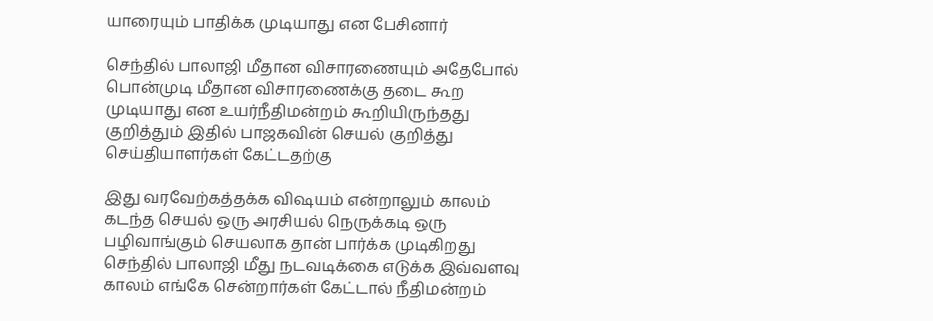யாரையும் பாதிக்க முடியாது என பேசினார்

செந்தில் பாலாஜி மீதான விசாரணையும் அதேபோல் பொன்முடி மீதான விசாரணைக்கு தடை கூற முடியாது என உயர்நீதிமன்றம் கூறியிருந்தது குறித்தும் இதில் பாஜகவின் செயல் குறித்து செய்தியாளர்கள் கேட்டதற்கு

இது வரவேற்கத்தக்க விஷயம் என்றாலும் காலம் கடந்த செயல் ஒரு அரசியல் நெருக்கடி ஒரு பழிவாங்கும் செயலாக தான் பார்க்க முடிகிறது செந்தில் பாலாஜி மீது நடவடிக்கை எடுக்க இவ்வளவு காலம் எங்கே சென்றார்கள் கேட்டால் நீதிமன்றம்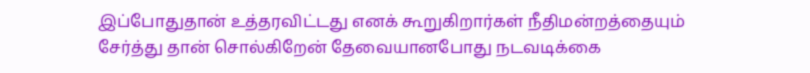இப்போதுதான் உத்தரவிட்டது எனக் கூறுகிறார்கள் நீதிமன்றத்தையும் சேர்த்து தான் சொல்கிறேன் தேவையானபோது நடவடிக்கை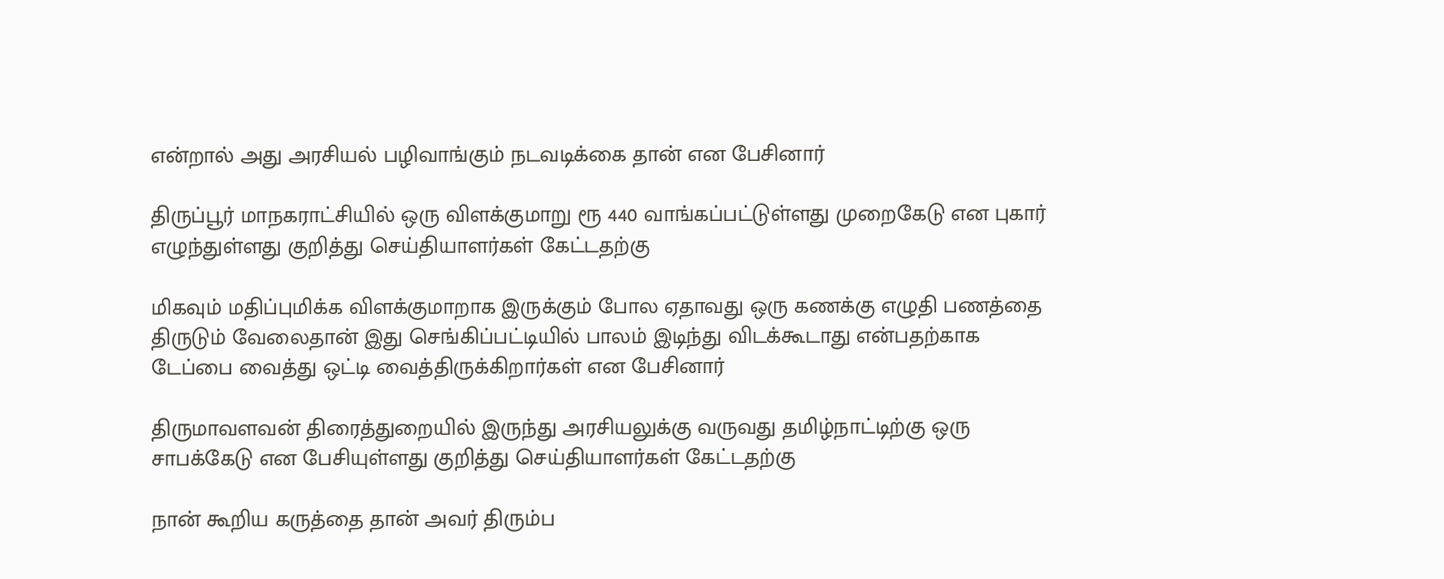என்றால் அது அரசியல் பழிவாங்கும் நடவடிக்கை தான் என பேசினார்

திருப்பூர் மாநகராட்சியில் ஒரு விளக்குமாறு ரூ 440 வாங்கப்பட்டுள்ளது முறைகேடு என புகார் எழுந்துள்ளது குறித்து செய்தியாளர்கள் கேட்டதற்கு

மிகவும் மதிப்புமிக்க விளக்குமாறாக இருக்கும் போல ஏதாவது ஒரு கணக்கு எழுதி பணத்தை திருடும் வேலைதான் இது செங்கிப்பட்டியில் பாலம் இடிந்து விடக்கூடாது என்பதற்காக டேப்பை வைத்து ஒட்டி வைத்திருக்கிறார்கள் என பேசினார்

திருமாவளவன் திரைத்துறையில் இருந்து அரசியலுக்கு வருவது தமிழ்நாட்டிற்கு ஒரு சாபக்கேடு என பேசியுள்ளது குறித்து செய்தியாளர்கள் கேட்டதற்கு

நான் கூறிய கருத்தை தான் அவர் திரும்ப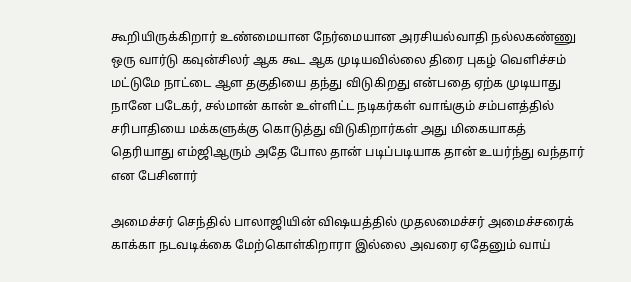கூறியிருக்கிறார் உண்மையான நேர்மையான அரசியல்வாதி நல்லகண்ணு ஒரு வார்டு கவுன்சிலர் ஆக கூட ஆக முடியவில்லை திரை புகழ் வெளிச்சம் மட்டுமே நாட்டை ஆள தகுதியை தந்து விடுகிறது என்பதை ஏற்க முடியாது நானே படேகர், சல்மான் கான் உள்ளிட்ட நடிகர்கள் வாங்கும் சம்பளத்தில் சரிபாதியை மக்களுக்கு கொடுத்து விடுகிறார்கள் அது மிகையாகத் தெரியாது எம்ஜிஆரும் அதே போல தான் படிப்படியாக தான் உயர்ந்து வந்தார் என பேசினார்

அமைச்சர் செந்தில் பாலாஜியின் விஷயத்தில் முதலமைச்சர் அமைச்சரைக் காக்கா நடவடிக்கை மேற்கொள்கிறாரா இல்லை அவரை ஏதேனும் வாய்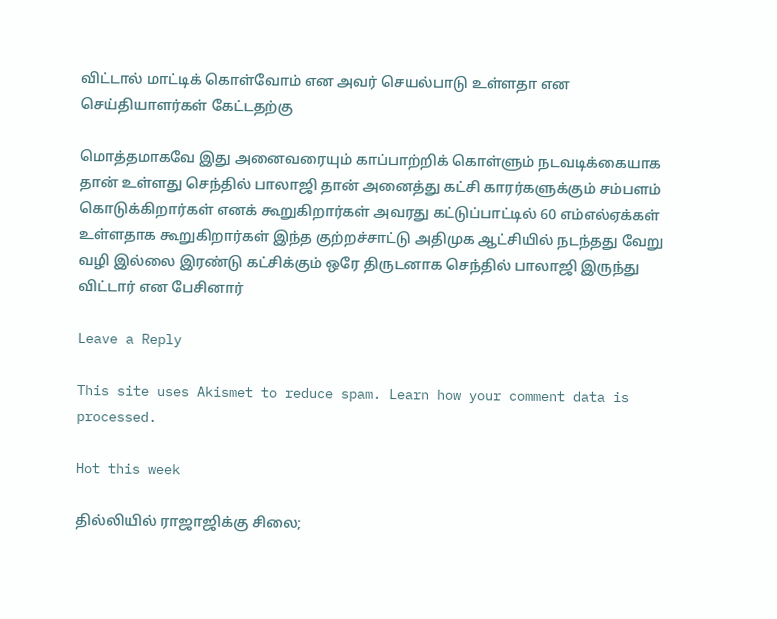விட்டால் மாட்டிக் கொள்வோம் என அவர் செயல்பாடு உள்ளதா என செய்தியாளர்கள் கேட்டதற்கு

மொத்தமாகவே இது அனைவரையும் காப்பாற்றிக் கொள்ளும் நடவடிக்கையாக தான் உள்ளது செந்தில் பாலாஜி தான் அனைத்து கட்சி காரர்களுக்கும் சம்பளம் கொடுக்கிறார்கள் எனக் கூறுகிறார்கள் அவரது கட்டுப்பாட்டில் 60 எம்எல்ஏக்கள் உள்ளதாக கூறுகிறார்கள் இந்த குற்றச்சாட்டு அதிமுக ஆட்சியில் நடந்தது வேறு வழி இல்லை இரண்டு கட்சிக்கும் ஒரே திருடனாக செந்தில் பாலாஜி இருந்து விட்டார் என பேசினார்

Leave a Reply

This site uses Akismet to reduce spam. Learn how your comment data is processed.

Hot this week

தில்லியில் ராஜாஜிக்கு சிலை;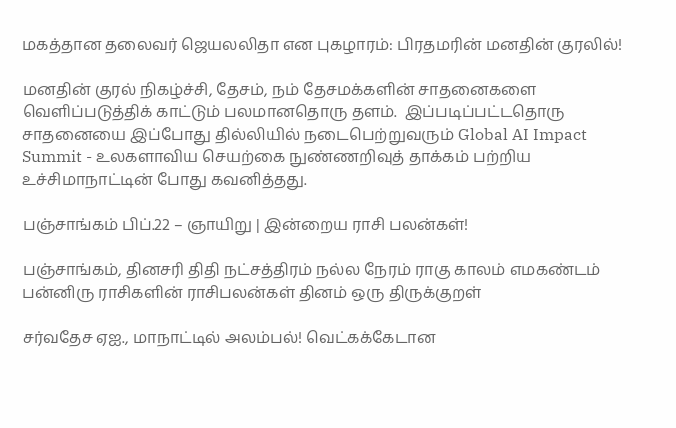மகத்தான தலைவர் ஜெயலலிதா என புகழாரம்: பிரதமரின் மனதின் குரலில்!

மனதின் குரல் நிகழ்ச்சி, தேசம், நம் தேசமக்களின் சாதனைகளை வெளிப்படுத்திக் காட்டும் பலமானதொரு தளம்.  இப்படிப்பட்டதொரு சாதனையை இப்போது தில்லியில் நடைபெற்றுவரும் Global AI Impact Summit - உலகளாவிய செயற்கை நுண்ணறிவுத் தாக்கம் பற்றிய உச்சிமாநாட்டின் போது கவனித்தது.

பஞ்சாங்கம் பிப்.22 – ஞாயிறு | இன்றைய ராசி பலன்கள்!

பஞ்சாங்கம், தினசரி திதி நட்சத்திரம் நல்ல நேரம் ராகு காலம் எமகண்டம் பன்னிரு ராசிகளின் ராசிபலன்கள் தினம் ஒரு திருக்குறள்

சர்வதேச ஏஐ., மாநாட்டில் அலம்பல்! வெட்கக்கேடான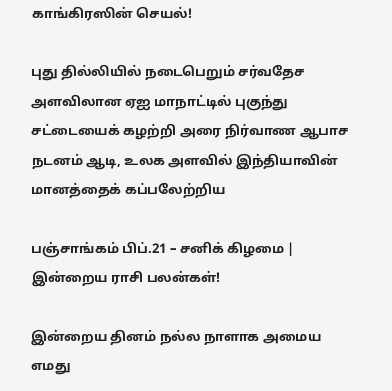காங்கிரஸின் செயல்!

புது தில்லியில் நடைபெறும் சர்வதேச அளவிலான ஏஐ மாநாட்டில் புகுந்து சட்டையைக் கழற்றி அரை நிர்வாண ஆபாச நடனம் ஆடி, உலக அளவில் இந்தியாவின் மானத்தைக் கப்பலேற்றிய

பஞ்சாங்கம் பிப்.21 – சனிக் கிழமை | இன்றைய ராசி பலன்கள்!

இன்றைய தினம் நல்ல நாளாக அமைய எமது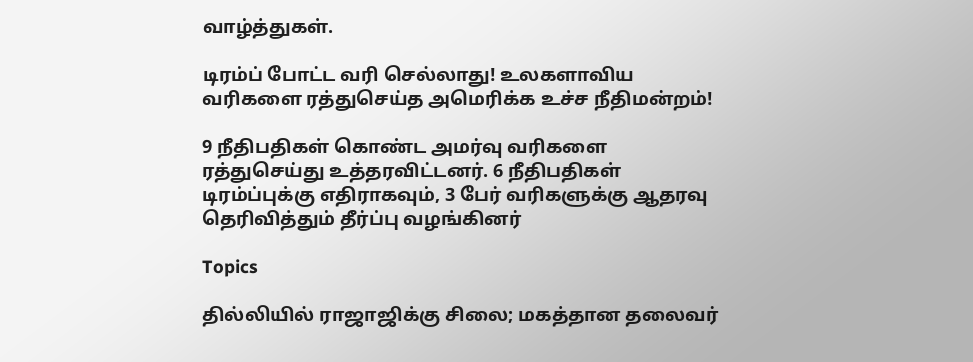வாழ்த்துகள்.

டிரம்ப் போட்ட வரி செல்லாது! உலகளாவிய வரிகளை ரத்துசெய்த அமெரிக்க உச்ச நீதிமன்றம்!

9 நீதிபதிகள் கொண்ட அமர்வு வரிகளை ரத்துசெய்து உத்தரவிட்டனர். 6 நீதிபதிகள் டிரம்ப்புக்கு எதிராகவும், 3 பேர் வரிகளுக்கு ஆதரவு தெரிவித்தும் தீர்ப்பு வழங்கினர்

Topics

தில்லியில் ராஜாஜிக்கு சிலை; மகத்தான தலைவர்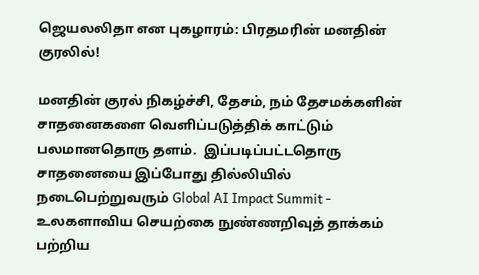ஜெயலலிதா என புகழாரம்: பிரதமரின் மனதின் குரலில்!

மனதின் குரல் நிகழ்ச்சி, தேசம், நம் தேசமக்களின் சாதனைகளை வெளிப்படுத்திக் காட்டும் பலமானதொரு தளம்.  இப்படிப்பட்டதொரு சாதனையை இப்போது தில்லியில் நடைபெற்றுவரும் Global AI Impact Summit - உலகளாவிய செயற்கை நுண்ணறிவுத் தாக்கம் பற்றிய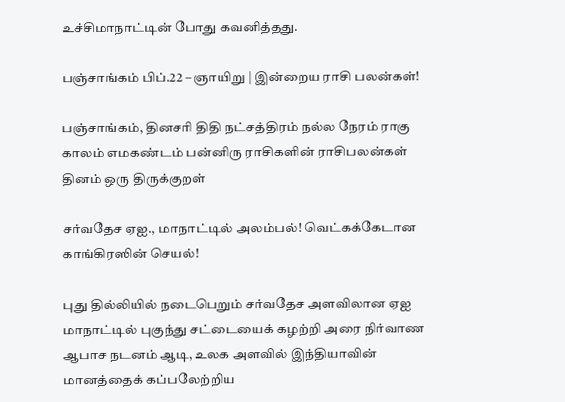உச்சிமாநாட்டின் போது கவனித்தது.

பஞ்சாங்கம் பிப்.22 – ஞாயிறு | இன்றைய ராசி பலன்கள்!

பஞ்சாங்கம், தினசரி திதி நட்சத்திரம் நல்ல நேரம் ராகு காலம் எமகண்டம் பன்னிரு ராசிகளின் ராசிபலன்கள் தினம் ஒரு திருக்குறள்

சர்வதேச ஏஐ., மாநாட்டில் அலம்பல்! வெட்கக்கேடான காங்கிரஸின் செயல்!

புது தில்லியில் நடைபெறும் சர்வதேச அளவிலான ஏஐ மாநாட்டில் புகுந்து சட்டையைக் கழற்றி அரை நிர்வாண ஆபாச நடனம் ஆடி, உலக அளவில் இந்தியாவின் மானத்தைக் கப்பலேற்றிய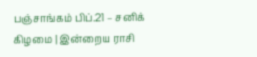பஞ்சாங்கம் பிப்.21 – சனிக் கிழமை | இன்றைய ராசி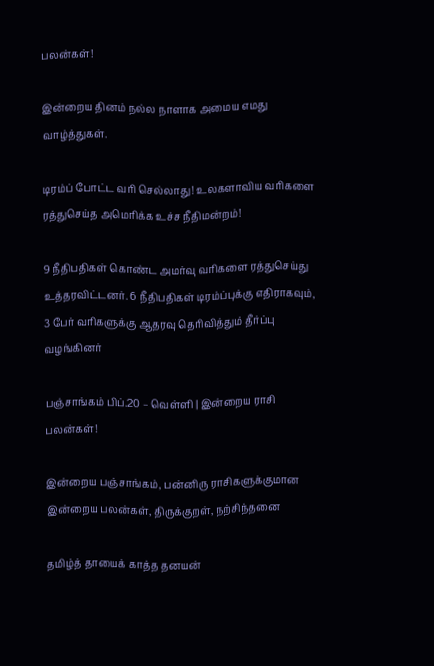பலன்கள்!

இன்றைய தினம் நல்ல நாளாக அமைய எமது வாழ்த்துகள்.

டிரம்ப் போட்ட வரி செல்லாது! உலகளாவிய வரிகளை ரத்துசெய்த அமெரிக்க உச்ச நீதிமன்றம்!

9 நீதிபதிகள் கொண்ட அமர்வு வரிகளை ரத்துசெய்து உத்தரவிட்டனர். 6 நீதிபதிகள் டிரம்ப்புக்கு எதிராகவும், 3 பேர் வரிகளுக்கு ஆதரவு தெரிவித்தும் தீர்ப்பு வழங்கினர்

பஞ்சாங்கம் பிப்.20 – வெள்ளி | இன்றைய ராசி பலன்கள்!

இன்றைய பஞ்சாங்கம், பன்னிரு ராசிகளுக்குமான இன்றைய பலன்கள், திருக்குறள், நற்சிந்தனை

தமிழ்த் தாயைக் காத்த தனயன்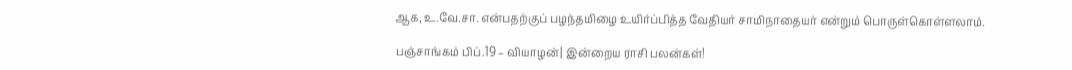ஆக, உ.வே.சா. என்பதற்குப் பழந்தமிழை உயிர்ப்பித்த வேதியர் சாமிநாதையர் என்றும் பொருள்கொள்ளலாம்.

பஞ்சாங்கம் பிப்.19 – வியாழன்| இன்றைய ராசி பலன்கள்!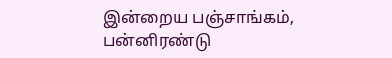இன்றைய பஞ்சாங்கம், பன்னிரண்டு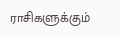ராசிகளுக்கும்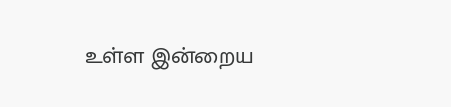உள்ள இன்றைய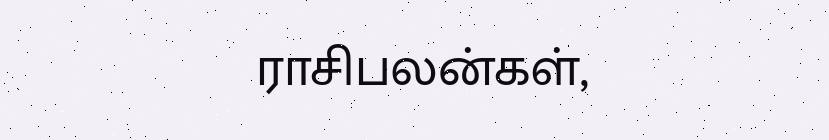ராசிபலன்கள்,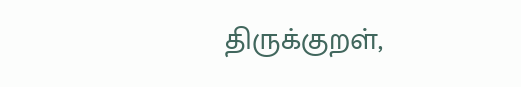திருக்குறள்,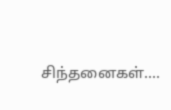சிந்தனைகள்....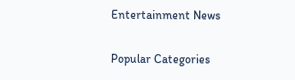Entertainment News

Popular Categories